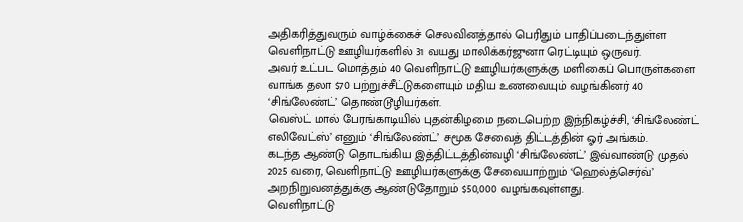அதிகரித்துவரும் வாழ்க்கைச் செலவினத்தால் பெரிதும் பாதிப்படைந்துள்ள வெளிநாட்டு ஊழியர்களில் 31 வயது மாலிக்கர்ஜுனா ரெட்டியும் ஒருவர்.
அவர் உட்பட மொத்தம் 40 வெளிநாட்டு ஊழியர்களுக்கு மளிகைப் பொருள்களை வாங்க தலா $70 பற்றுச்சீட்டுகளையும் மதிய உணவையும் வழங்கினர் 40 ‘சிங்லேண்ட்’ தொண்டூழியர்கள்.
வெஸ்ட் மால் பேரங்காடியில் புதன்கிழமை நடைபெற்ற இந்நிகழ்ச்சி, ‘சிங்லேண்ட் எலிவேட்ஸ்’ எனும் ‘சிங்லேண்ட்’ சமூக சேவைத் திட்டத்தின் ஓர் அங்கம்.
கடந்த ஆண்டு தொடங்கிய இத்திட்டத்தின்வழி ‘சிங்லேண்ட்’ இவ்வாண்டு முதல் 2025 வரை, வெளிநாட்டு ஊழியர்களுக்கு சேவையாற்றும் ‘ஹெல்த்செர்வ்’ அறநிறுவனத்துக்கு ஆண்டுதோறும் $50,000 வழங்கவுள்ளது.
வெளிநாட்டு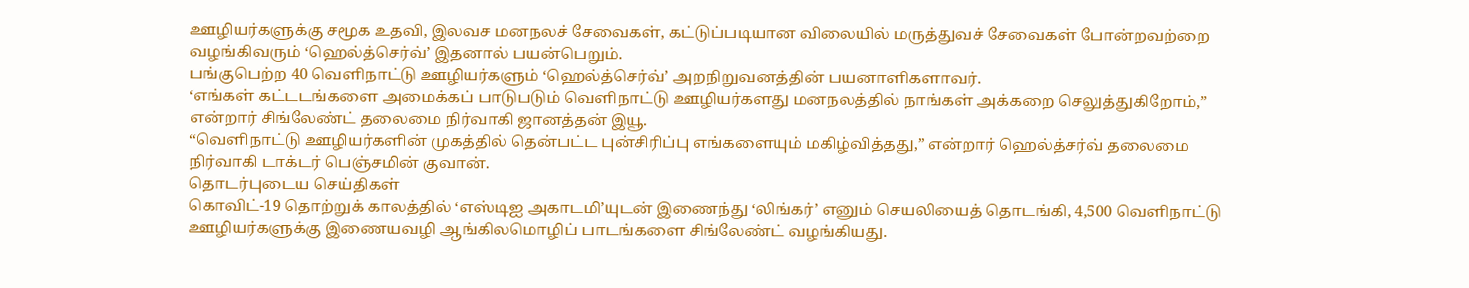ஊழியர்களுக்கு சமூக உதவி, இலவச மனநலச் சேவைகள், கட்டுப்படியான விலையில் மருத்துவச் சேவைகள் போன்றவற்றை வழங்கிவரும் ‘ஹெல்த்செர்வ்’ இதனால் பயன்பெறும்.
பங்குபெற்ற 40 வெளிநாட்டு ஊழியர்களும் ‘ஹெல்த்செர்வ்’ அறநிறுவனத்தின் பயனாளிகளாவர்.
‘எங்கள் கட்டடங்களை அமைக்கப் பாடுபடும் வெளிநாட்டு ஊழியர்களது மனநலத்தில் நாங்கள் அக்கறை செலுத்துகிறோம்,” என்றார் சிங்லேண்ட் தலைமை நிர்வாகி ஜானத்தன் இயூ.
“வெளிநாட்டு ஊழியர்களின் முகத்தில் தென்பட்ட புன்சிரிப்பு எங்களையும் மகிழ்வித்தது,” என்றார் ஹெல்த்சர்வ் தலைமை நிர்வாகி டாக்டர் பெஞ்சமின் குவான்.
தொடர்புடைய செய்திகள்
கொவிட்-19 தொற்றுக் காலத்தில் ‘எஸ்டிஐ அகாடமி’யுடன் இணைந்து ‘லிங்கர்’ எனும் செயலியைத் தொடங்கி, 4,500 வெளிநாட்டு ஊழியர்களுக்கு இணையவழி ஆங்கிலமொழிப் பாடங்களை சிங்லேண்ட் வழங்கியது.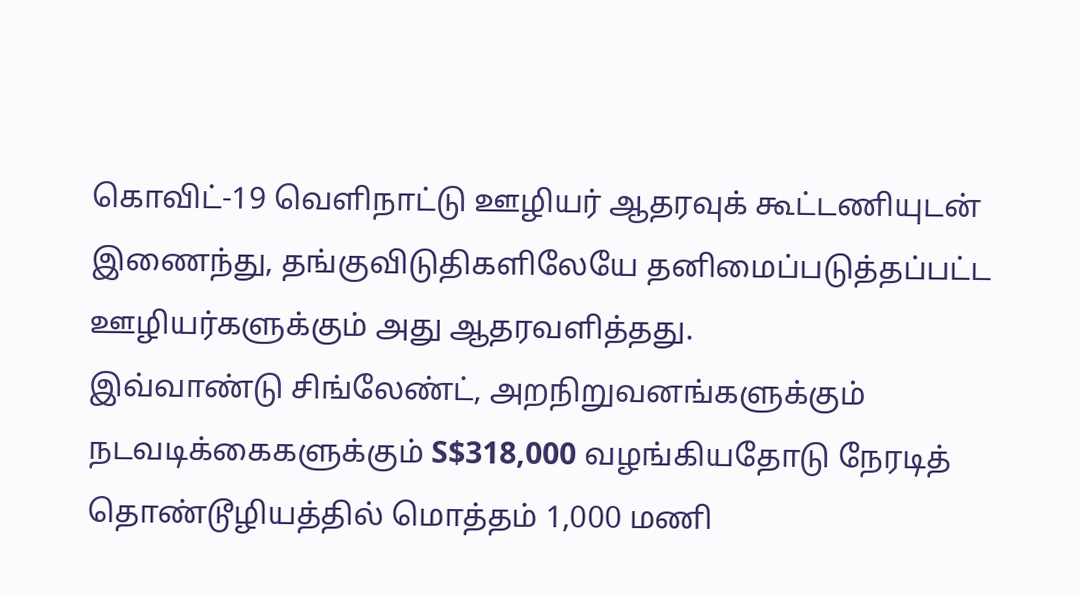கொவிட்-19 வெளிநாட்டு ஊழியர் ஆதரவுக் கூட்டணியுடன் இணைந்து, தங்குவிடுதிகளிலேயே தனிமைப்படுத்தப்பட்ட ஊழியர்களுக்கும் அது ஆதரவளித்தது.
இவ்வாண்டு சிங்லேண்ட், அறநிறுவனங்களுக்கும் நடவடிக்கைகளுக்கும் S$318,000 வழங்கியதோடு நேரடித் தொண்டூழியத்தில் மொத்தம் 1,000 மணி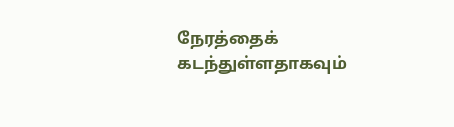நேரத்தைக் கடந்துள்ளதாகவும்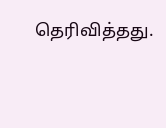தெரிவித்தது.